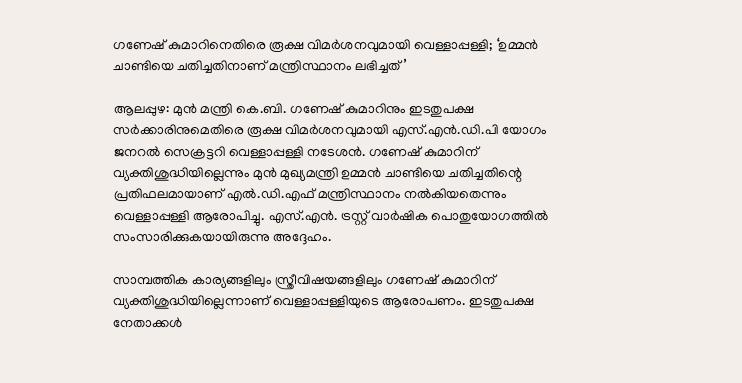ഗണേഷ് കുമാറിനെതിരെ രൂക്ഷ വിമർശനവുമായി വെള്ളാപ്പള്ളി; ‘ഉമ്മൻ ചാണ്ടിയെ ചതിച്ചതിനാണ് മന്ത്രിസ്ഥാനം ലഭിച്ചത്’

ആലപ്പുഴ: മുൻ മന്ത്രി കെ.ബി. ഗണേഷ് കുമാറിനും ഇടതുപക്ഷ സർക്കാരിനുമെതിരെ രൂക്ഷ വിമർശനവുമായി എസ്.എൻ.ഡി.പി യോഗം ജനറൽ സെക്രട്ടറി വെള്ളാപ്പള്ളി നടേശൻ. ഗണേഷ് കുമാറിന് വ്യക്തിശുദ്ധിയില്ലെന്നും മുൻ മുഖ്യമന്ത്രി ഉമ്മൻ ചാണ്ടിയെ ചതിച്ചതിന്റെ പ്രതിഫലമായാണ് എൽ.ഡി.എഫ് മന്ത്രിസ്ഥാനം നൽകിയതെന്നും വെള്ളാപ്പള്ളി ആരോപിച്ചു. എസ്.എൻ. ട്രസ്റ്റ് വാർഷിക പൊതുയോഗത്തിൽ സംസാരിക്കുകയായിരുന്നു അദ്ദേഹം.

സാമ്പത്തിക കാര്യങ്ങളിലും സ്ത്രീവിഷയങ്ങളിലും ഗണേഷ് കുമാറിന് വ്യക്തിശുദ്ധിയില്ലെന്നാണ് വെള്ളാപ്പള്ളിയുടെ ആരോപണം. ഇടതുപക്ഷ നേതാക്കൾ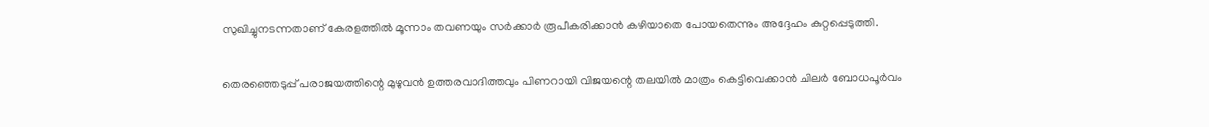സുഖിച്ചുനടന്നതാണ് കേരളത്തിൽ മൂന്നാം തവണയും സർക്കാർ രൂപീകരിക്കാൻ കഴിയാതെ പോയതെന്നും അദ്ദേഹം കുറ്റപ്പെടുത്തി.

തെരഞ്ഞെടുപ്പ് പരാജയത്തിന്റെ മുഴുവൻ ഉത്തരവാദിത്തവും പിണറായി വിജയന്റെ തലയിൽ മാത്രം കെട്ടിവെക്കാൻ ചിലർ ബോധപൂർവം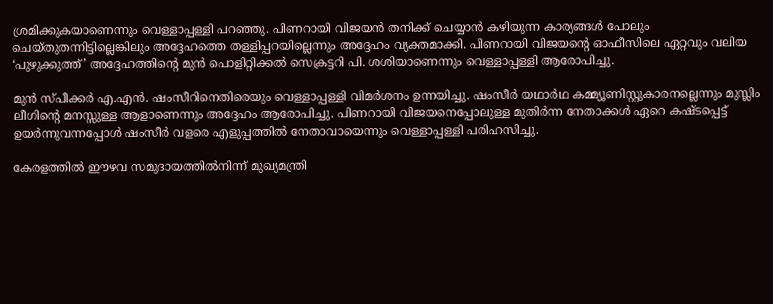ശ്രമിക്കുകയാണെന്നും വെള്ളാപ്പള്ളി പറഞ്ഞു. പിണറായി വിജയൻ തനിക്ക് ചെയ്യാൻ കഴിയുന്ന കാര്യങ്ങൾ പോലും ചെയ്തുതന്നിട്ടില്ലെങ്കിലും അദ്ദേഹത്തെ തള്ളിപ്പറയില്ലെന്നും അദ്ദേഹം വ്യക്തമാക്കി. പിണറായി വിജയന്റെ ഓഫീസിലെ ഏറ്റവും വലിയ ‘പുഴുക്കുത്ത്’ അദ്ദേഹത്തിന്റെ മുൻ പൊളിറ്റിക്കൽ സെക്രട്ടറി പി. ശശിയാണെന്നും വെള്ളാപ്പള്ളി ആരോപിച്ചു.

മുൻ സ്പീക്കർ എ.എൻ. ഷംസീറിനെതിരെയും വെള്ളാപ്പള്ളി വിമർശനം ഉന്നയിച്ചു. ഷംസീർ യഥാർഥ കമ്മ്യൂണിസ്റ്റുകാരനല്ലെന്നും മുസ്ലിം ലീഗിന്റെ മനസ്സുള്ള ആളാണെന്നും അദ്ദേഹം ആരോപിച്ചു. പിണറായി വിജയനെപ്പോലുള്ള മുതിർന്ന നേതാക്കൾ ഏറെ കഷ്ടപ്പെട്ട് ഉയർന്നുവന്നപ്പോൾ ഷംസീർ വളരെ എളുപ്പത്തിൽ നേതാവായെന്നും വെള്ളാപ്പള്ളി പരിഹസിച്ചു.

കേരളത്തിൽ ഈഴവ സമുദായത്തിൽനിന്ന് മുഖ്യമന്ത്രി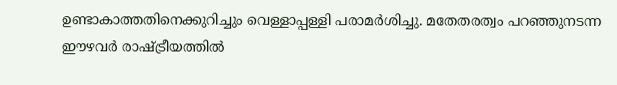ഉണ്ടാകാത്തതിനെക്കുറിച്ചും വെള്ളാപ്പള്ളി പരാമർശിച്ചു. മതേതരത്വം പറഞ്ഞുനടന്ന ഈഴവർ രാഷ്ട്രീയത്തിൽ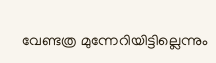വേണ്ടത്ര മുന്നേറിയിട്ടില്ലെന്നും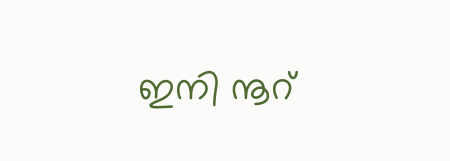ഇനി നൂറ്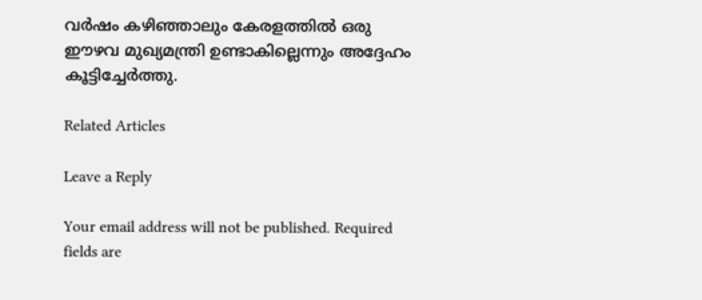വർഷം കഴിഞ്ഞാലും കേരളത്തിൽ ഒരു ഈഴവ മുഖ്യമന്ത്രി ഉണ്ടാകില്ലെന്നും അദ്ദേഹം കൂട്ടിച്ചേർത്തു.

Related Articles

Leave a Reply

Your email address will not be published. Required fields are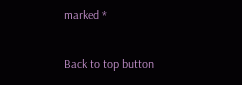marked *

Back to top button